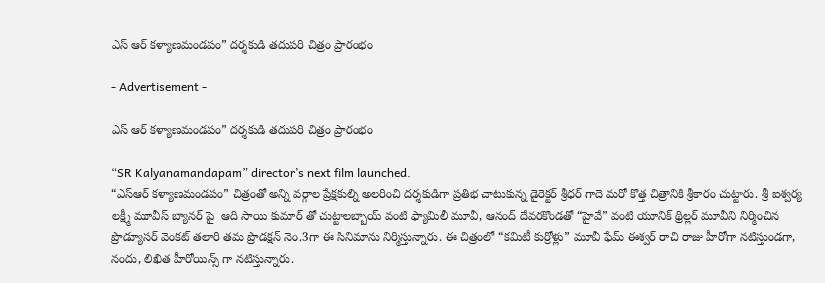ఎస్ ఆర్ కళ్యాణమండపం” దర్శకుడి తదుపరి చిత్రం ప్రారంభం

- Advertisement -

ఎస్ ఆర్ కళ్యాణమండపం” దర్శకుడి తదుపరి చిత్రం ప్రారంభం

“SR Kalyanamandapam” director’s next film launched.
“ఎస్ఆర్ కళ్యాణమండపం” చిత్రంతో అన్ని వర్గాల ప్రేక్షకుల్ని అలరించి దర్శకుడిగా ప్రతిభ చాటుకున్న డైరెక్టర్ శ్రీధర్ గాదె మరో కొత్త చిత్రానికి శ్రీకారం చుట్టారు. శ్రీ ఐశ్వర్య లక్ష్మీ మూవీస్ బ్యానర్ పై  ఆది సాయి కుమార్ తో చుట్టాలబ్బాయ్ వంటి ఫ్యామిలీ మూవీ, ఆనంద్ దేవరకొండతో “హైవే” వంటి యూనిక్ థ్రిల్లర్ మూవీని నిర్మించిన ప్రొడ్యూసర్ వెంకట్ తలారి తమ ప్రొడక్షన్ నెం.3గా ఈ సినిమాను నిర్మిస్తున్నారు. ఈ చిత్రంలో “కమిటీ కుర్రోళ్లు” మూవీ ఫేమ్ ఈశ్వర్ రాచి రాజు హీరోగా నటిస్తుండగా, నందు, లిఖిత హీరోయిన్స్ గా నటిస్తున్నారు.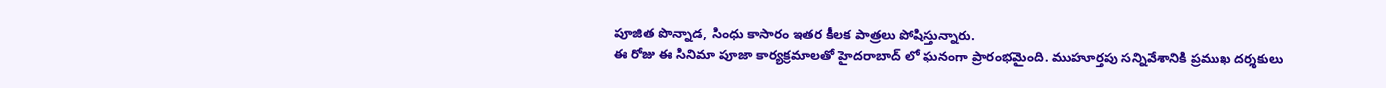పూజిత పొన్నాడ, సింధు కాసారం ఇతర కీలక పాత్రలు పోషిస్తున్నారు.
ఈ రోజు ఈ సినిమా పూజా కార్యక్రమాలతో హైదరాబాద్ లో ఘనంగా ప్రారంభమైంది. ముహూర్తపు సన్నివేశానికి ప్రముఖ దర్శకులు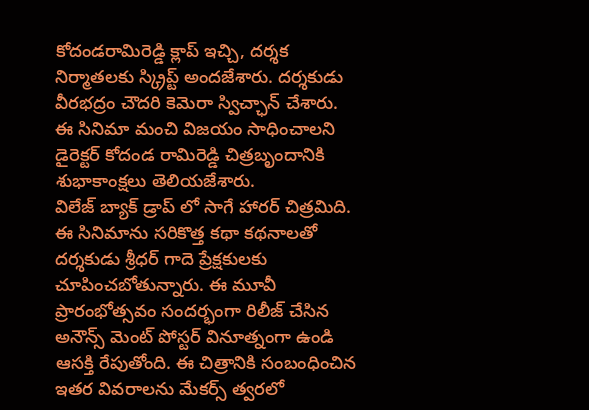కోదండరామిరెడ్డి క్లాప్ ఇచ్చి, దర్శక నిర్మాతలకు స్క్రిప్ట్ అందజేశారు. దర్శకుడు వీరభద్రం చౌదరి కెమెరా స్విచ్ఛాన్ చేశారు. ఈ సినిమా మంచి విజయం సాధించాలని డైరెక్టర్ కోదండ రామిరెడ్డి చిత్రబృందానికి శుభాకాంక్షలు తెలియజేశారు.
విలేజ్ బ్యాక్ డ్రాప్ లో సాగే హారర్ చిత్రమిది. ఈ సినిమాను సరికొత్త కథా కథనాలతో దర్శకుడు శ్రీధర్ గాదె ప్రేక్షకులకు చూపించబోతున్నారు. ఈ మూవీ ప్రారంభోత్సవం సందర్భంగా రిలీజ్ చేసిన అనౌన్స్ మెంట్ పోస్టర్ వినూత్నంగా ఉండి ఆసక్తి రేపుతోంది. ఈ చిత్రానికి సంబంధించిన ఇతర వివరాలను మేకర్స్ త్వరలో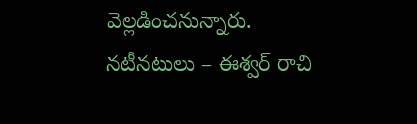వెల్లడించనున్నారు.
నటీనటులు – ఈశ్వర్ రాచి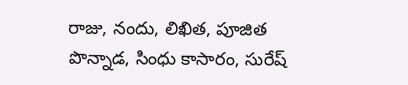రాజు, నందు, లిఖిత, పూజిత పొన్నాడ, సింధు కాసారం, సురేష్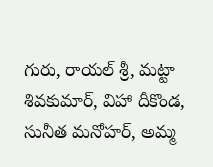గురు, రాయల్ శ్రీ, మట్టా శివకుమార్, విహా దీకొండ, సునీత మనోహర్, అమ్మ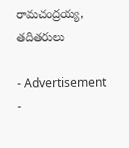రామచంద్రయ్య, తదితరులు

- Advertisement -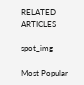RELATED ARTICLES

spot_img

Most Popular